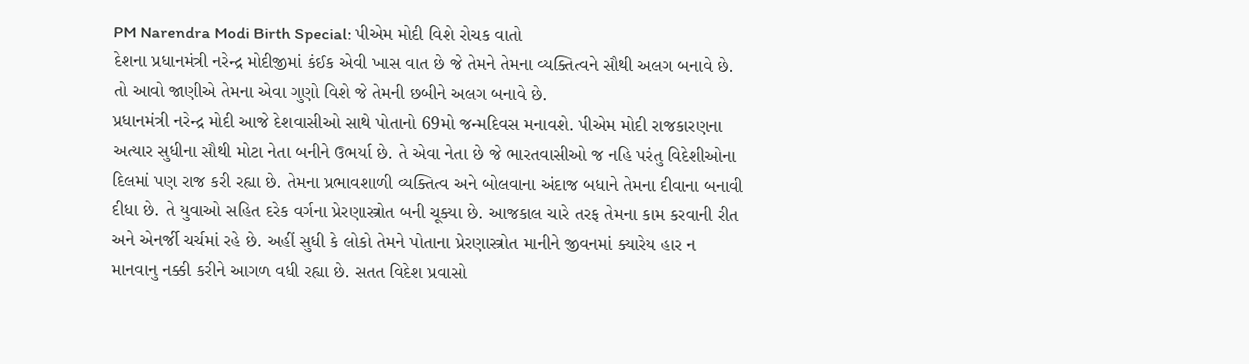PM Narendra Modi Birth Special: પીએમ મોદી વિશે રોચક વાતો
દેશના પ્રધાનમંત્રી નરેન્દ્ર મોદીજીમાં કંઈક એવી ખાસ વાત છે જે તેમને તેમના વ્યક્તિત્વને સૌથી અલગ બનાવે છે. તો આવો જાણીએ તેમના એવા ગુણો વિશે જે તેમની છબીને અલગ બનાવે છે.
પ્રધાનમંત્રી નરેન્દ્ર મોદી આજે દેશવાસીઓ સાથે પોતાનો 69મો જન્મદિવસ મનાવશે. પીએમ મોદી રાજકારણના અત્યાર સુધીના સૌથી મોટા નેતા બનીને ઉભર્યા છે. તે એવા નેતા છે જે ભારતવાસીઓ જ નહિ પરંતુ વિદેશીઓના દિલમાં પણ રાજ કરી રહ્યા છે. તેમના પ્રભાવશાળી વ્યક્તિત્વ અને બોલવાના અંદાજ બધાને તેમના દીવાના બનાવી દીધા છે. તે યુવાઓ સહિત દરેક વર્ગના પ્રેરણાસ્ત્રોત બની ચૂક્યા છે. આજકાલ ચારે તરફ તેમના કામ કરવાની રીત અને એનર્જી ચર્ચમાં રહે છે. અહીં સુધી કે લોકો તેમને પોતાના પ્રેરણાસ્ત્રોત માનીને જીવનમાં ક્યારેય હાર ન માનવાનુ નક્કી કરીને આગળ વધી રહ્યા છે. સતત વિદેશ પ્રવાસો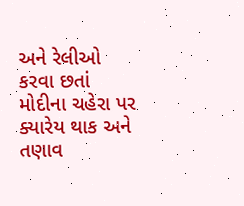અને રેલીઓ કરવા છતાં મોદીના ચહેરા પર ક્યારેય થાક અને તણાવ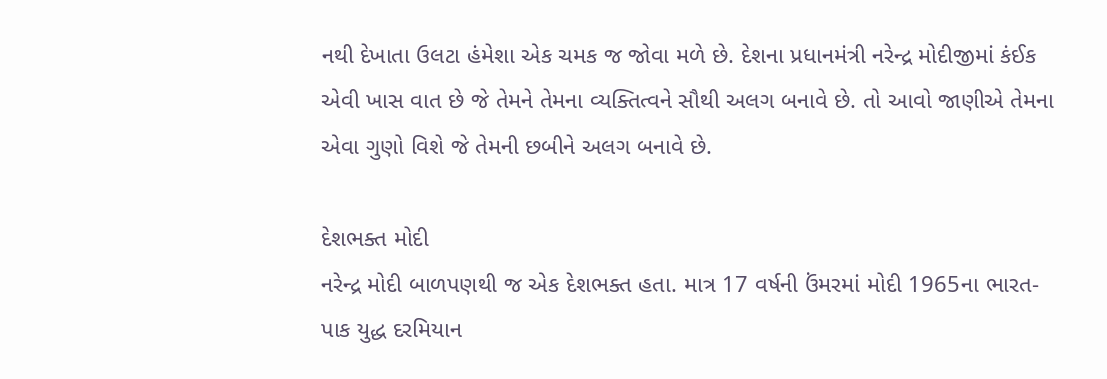નથી દેખાતા ઉલટા હંમેશા એક ચમક જ જોવા મળે છે. દેશના પ્રધાનમંત્રી નરેન્દ્ર મોદીજીમાં કંઈક એવી ખાસ વાત છે જે તેમને તેમના વ્યક્તિત્વને સૌથી અલગ બનાવે છે. તો આવો જાણીએ તેમના એવા ગુણો વિશે જે તેમની છબીને અલગ બનાવે છે.

દેશભક્ત મોદી
નરેન્દ્ર મોદી બાળપણથી જ એક દેશભક્ત હતા. માત્ર 17 વર્ષની ઉંમરમાં મોદી 1965ના ભારત-પાક યુદ્ધ દરમિયાન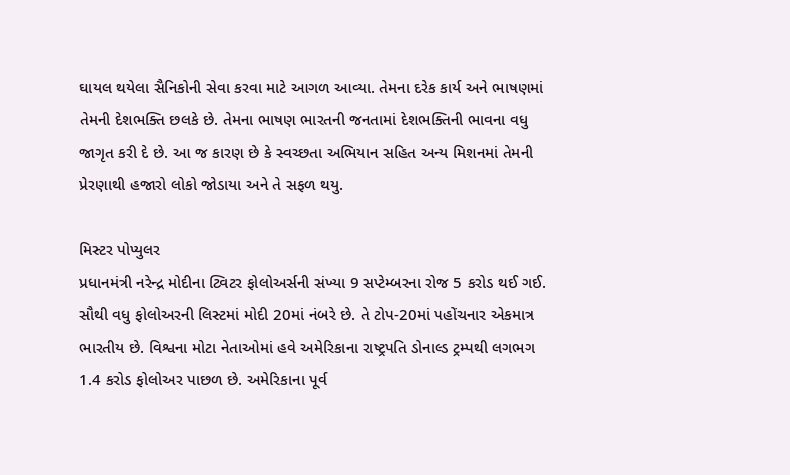ઘાયલ થયેલા સૈનિકોની સેવા કરવા માટે આગળ આવ્યા. તેમના દરેક કાર્ય અને ભાષણમાં તેમની દેશભક્તિ છલકે છે. તેમના ભાષણ ભારતની જનતામાં દેશભક્તિની ભાવના વધુ જાગૃત કરી દે છે. આ જ કારણ છે કે સ્વચ્છતા અભિયાન સહિત અન્ય મિશનમાં તેમની પ્રેરણાથી હજારો લોકો જોડાયા અને તે સફળ થયુ.

મિસ્ટર પોપ્યુલર
પ્રધાનમંત્રી નરેન્દ્ર મોદીના ટ્વિટર ફોલોઅર્સની સંખ્યા 9 સપ્ટેમ્બરના રોજ 5 કરોડ થઈ ગઈ. સૌથી વધુ ફોલોઅરની લિસ્ટમાં મોદી 20માં નંબરે છે. તે ટોપ-20માં પહોંચનાર એકમાત્ર ભારતીય છે. વિશ્વના મોટા નેતાઓમાં હવે અમેરિકાના રાષ્ટ્રપતિ ડોનાલ્ડ ટ્રમ્પથી લગભગ 1.4 કરોડ ફોલોઅર પાછળ છે. અમેરિકાના પૂર્વ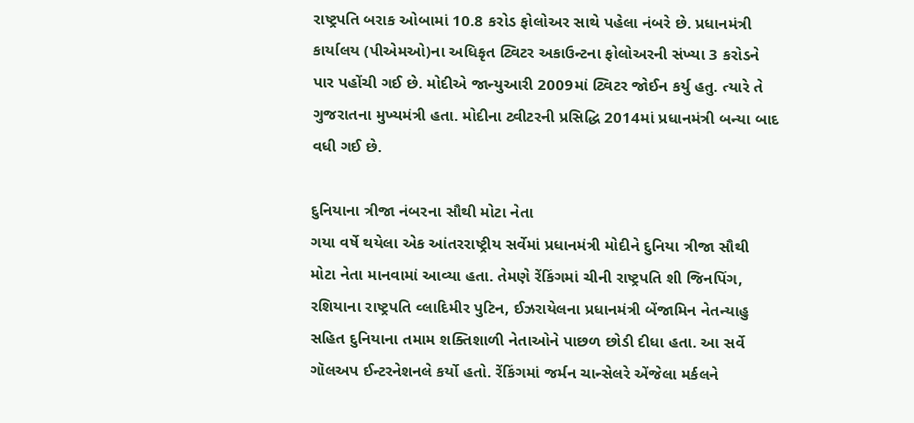રાષ્ટ્રપતિ બરાક ઓબામાં 10.8 કરોડ ફોલોઅર સાથે પહેલા નંબરે છે. પ્રધાનમંત્રી કાર્યાલય (પીએમઓ)ના અધિકૃત ટ્વિટર અકાઉન્ટના ફોલોઅરની સંખ્યા 3 કરોડને પાર પહોંચી ગઈ છે. મોદીએ જાન્યુઆરી 2009માં ટ્વિટર જોઈન કર્યુ હતુ. ત્યારે તે ગુજરાતના મુખ્યમંત્રી હતા. મોદીના ટ્વીટરની પ્રસિદ્ધિ 2014માં પ્રધાનમંત્રી બન્યા બાદ વધી ગઈ છે.

દુનિયાના ત્રીજા નંબરના સૌથી મોટા નેતા
ગયા વર્ષે થયેલા એક આંતરરાષ્ટ્રીય સર્વેમાં પ્રધાનમંત્રી મોદીને દુનિયા ત્રીજા સૌથી મોટા નેતા માનવામાં આવ્યા હતા. તેમણે રેંકિંગમાં ચીની રાષ્ટ્રપતિ શી જિનપિંગ, રશિયાના રાષ્ટ્રપતિ વ્લાદિમીર પુટિન, ઈઝરાયેલના પ્રધાનમંત્રી બેંજામિન નેતન્યાહુ સહિત દુનિયાના તમામ શક્તિશાળી નેતાઓને પાછળ છોડી દીધા હતા. આ સર્વે ગૉલઅપ ઈન્ટરનેશનલે કર્યો હતો. રેંકિંગમાં જર્મન ચાન્સેલરે એંજેલા મર્કલને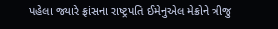પહેલા જ્યારે ફ્રાંસના રાષ્ટ્રપતિ ઈમેનુએલ મેક્રોને ત્રીજુ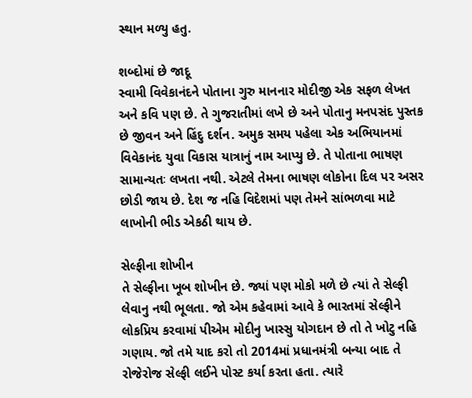સ્થાન મળ્યુ હતુ.

શબ્દોમાં છે જાદૂ
સ્વામી વિવેકાનંદને પોતાના ગુરુ માનનાર મોદીજી એક સફળ લેખત અને કવિ પણ છે. તે ગુજરાતીમાં લખે છે અને પોતાનુ મનપસંદ પુસ્તક છે જીવન અને હિંદુ દર્શન. અમુક સમય પહેલા એક અભિયાનમાં વિવેકાનંદ યુવા વિકાસ યાત્રાનું નામ આપ્યુ છે. તે પોતાના ભાષણ સામાન્યતઃ લખતા નથી. એટલે તેમના ભાષણ લોકોના દિલ પર અસર છોડી જાય છે. દેશ જ નહિ વિદેશમાં પણ તેમને સાંભળવા માટે લાખોની ભીડ એકઠી થાય છે.

સેલ્ફીના શોખીન
તે સેલ્ફીના ખૂબ શોખીન છે. જ્યાં પણ મોકો મળે છે ત્યાં તે સેલ્ફી લેવાનુ નથી ભૂલતા. જો એમ કહેવામાં આવે કે ભારતમાં સેલ્ફીને લોકપ્રિય કરવામાં પીએમ મોદીનુ ખાસ્સુ યોગદાન છે તો તે ખોટુ નહિ ગણાય. જો તમે યાદ કરો તો 2014માં પ્રધાનમંત્રી બન્યા બાદ તે રોજેરોજ સેલ્ફી લઈને પોસ્ટ કર્યા કરતા હતા. ત્યારે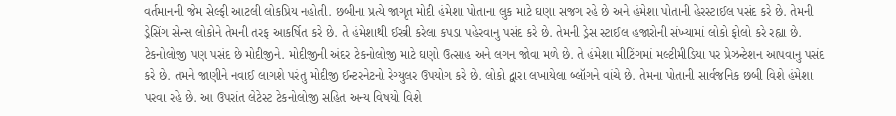વર્તમાનની જેમ સેલ્ફી આટલી લોકપ્રિય નહોતી. છબીના પ્રત્યે જાગૃત મોદી હંમેશા પોતાના લુક માટે ઘણા સજગ રહે છે અને હંમેશા પોતાની હેરસ્ટાઈલ પસંદ કરે છે. તેમની ડ્રેસિંગ સેન્સ લોકોને તેમની તરફ આકર્ષિત કરે છે. તે હંમેશાથી ઈસ્ત્રી કરેલા કપડા પહેરવાનુ પસંદ કરે છે. તેમની ડ્રેસ સ્ટાઈલ હજારોની સંખ્યામાં લોકો ફોલો કરે રહ્યા છે.
ટેકનોલોજી પણ પસંદ છે મોદીજીને. મોદીજીની અંદર ટેકનોલોજી માટે ઘણો ઉત્સાહ અને લગન જોવા મળે છે. તે હંમેશા મીટિંગમાં મલ્ટીમીડિયા પર પ્રેઝન્ટેશન આપવાનુ પસંદ કરે છે. તમને જાણીને નવાઈ લાગશે પરંતુ મોદીજી ઈન્ટરનેટનો રેગ્યુલર ઉપયોગ કરે છે. લોકો દ્વારા લખાયેલા બ્લૉગને વાંચે છે. તેમના પોતાની સાર્વજનિક છબી વિશે હંમેશા પરવા રહે છે. આ ઉપરાંત લેટેસ્ટ ટેકનોલોજી સહિત અન્ય વિષયો વિશે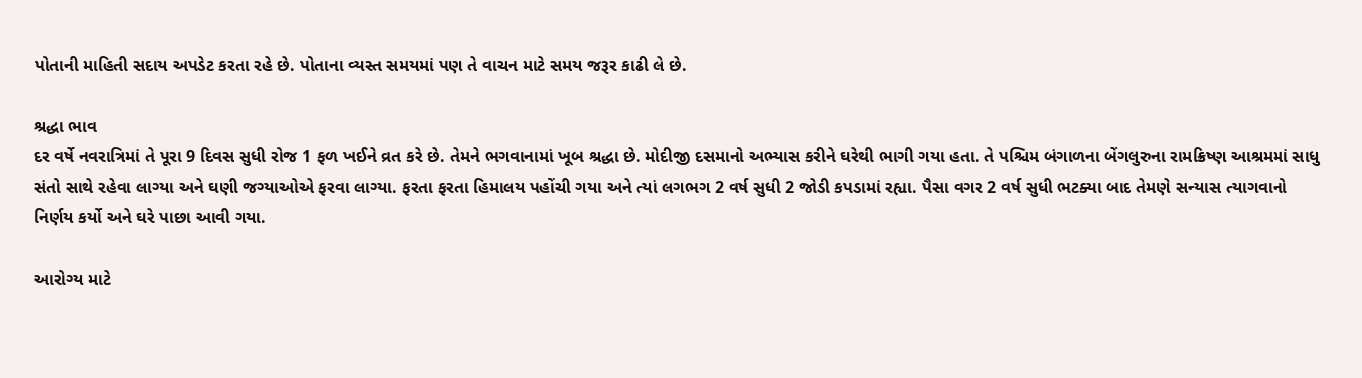પોતાની માહિતી સદાય અપડેટ કરતા રહે છે. પોતાના વ્યસ્ત સમયમાં પણ તે વાચન માટે સમય જરૂર કાઢી લે છે.

શ્રદ્ધા ભાવ
દર વર્ષે નવરાત્રિમાં તે પૂરા 9 દિવસ સુધી રોજ 1 ફળ ખઈને વ્રત કરે છે. તેમને ભગવાનામાં ખૂબ શ્રદ્ધા છે. મોદીજી દસમાનો અભ્યાસ કરીને ઘરેથી ભાગી ગયા હતા. તે પશ્ચિમ બંગાળના બેંગલુરુના રામક્રિષ્ણ આશ્રમમાં સાધુ સંતો સાથે રહેવા લાગ્યા અને ઘણી જગ્યાઓએ ફરવા લાગ્યા. ફરતા ફરતા હિમાલય પહોંચી ગયા અને ત્યાં લગભગ 2 વર્ષ સુધી 2 જોડી કપડામાં રહ્યા. પૈસા વગર 2 વર્ષ સુધી ભટક્યા બાદ તેમણે સન્યાસ ત્યાગવાનો નિર્ણય કર્યો અને ઘરે પાછા આવી ગયા.

આરોગ્ય માટે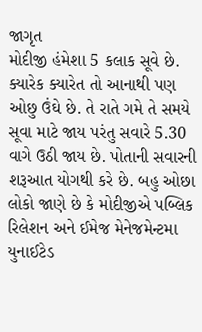જાગૃત
મોદીજી હંમેશા 5 કલાક સૂવે છે. ક્યારેક ક્યારેત તો આનાથી પણ ઓછુ ઉંઘે છે. તે રાતે ગમે તે સમયે સૂવા માટે જાય પરંતુ સવારે 5.30 વાગે ઉઠી જાય છે. પોતાની સવારની શરૂઆત યોગથી કરે છે. બહુ ઓછા લોકો જાણે છે કે મોદીજીએ પબ્લિક રિલેશન અને ઈમેજ મેનેજમેન્ટમા યુનાઈટેડ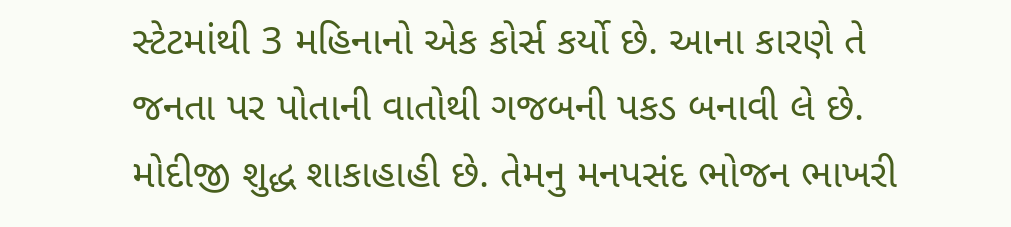સ્ટેટમાંથી 3 મહિનાનો એક કોર્સ કર્યો છે. આના કારણે તે જનતા પર પોતાની વાતોથી ગજબની પકડ બનાવી લે છે. મોદીજી શુદ્ધ શાકાહાહી છે. તેમનુ મનપસંદ ભોજન ભાખરી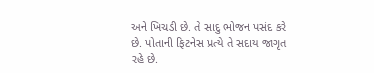અને ખિચડી છે. તે સાદુ ભોજન પસંદ કરે છે. પોતાની ફિટનેસ પ્રત્યે તે સદાય જાગૃત રહે છે.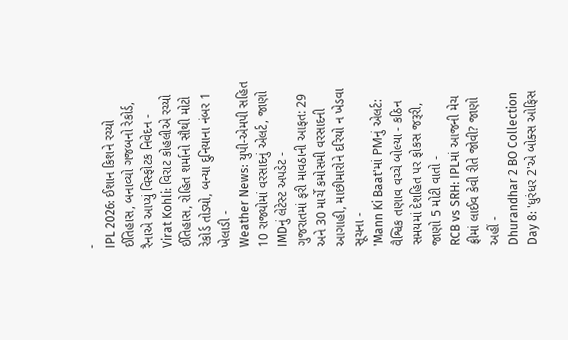-
IPL 2026: ઈશાન કિશને રચ્યો ઈતિહાસ, બનાવ્યો ગજબનો રેકોર્ડ, રૈનાએ આપ્યું વિસ્ફોટક નિવેદન -
Virat Kohli: વિરાટ કોહલીએ રચ્યો ઈતિહાસ, રોહિત શર્માનો સૌથી મોટો રેકોર્ડ તોડ્યો, બન્યા દુનિયાના નંબર 1 ખેલાડી -
Weather News: યુપી-એમપી સહિત 10 રાજ્યોમાં વરસાદનું એલર્ટ, જાણો IMDનું લેટેસ્ટ અપડેટ -
ગુજરાતમાં ફરી માવઠાની આફત: 29 અને 30 માર્ચે કમોસમી વરસાદની આગાહી, માછીમારોને દરિયો ન ખેડવા સૂચના -
'Mann Ki Baat'માં PMનું એલર્ટ: વૈશ્વિક તણાવ વચ્ચે બોલ્યા - કઠિન સમયમાં દેશહિત પર ફોકસ જરૂરી, જાણો 5 મોટી વાતો -
RCB vs SRH: IPLમાં આજની મેચ ફ્રીમાં લાઈવ કેવી રીતે જોવી? જાણો અહીં -
Dhurandhar 2 BO Collection Day 8: 'ધુરંધર 2'એ બોક્સ ઓફિસ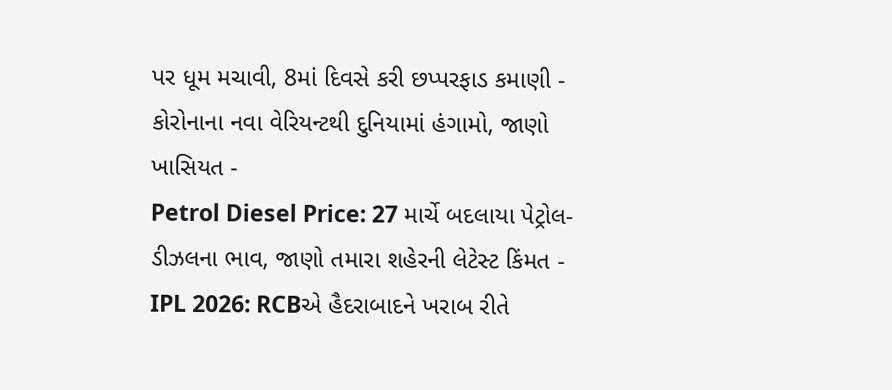પર ધૂમ મચાવી, 8માં દિવસે કરી છપ્પરફાડ કમાણી -
કોરોનાના નવા વેરિયન્ટથી દુનિયામાં હંગામો, જાણો ખાસિયત -
Petrol Diesel Price: 27 માર્ચે બદલાયા પેટ્રોલ-ડીઝલના ભાવ, જાણો તમારા શહેરની લેટેસ્ટ કિંમત -
IPL 2026: RCBએ હૈદરાબાદને ખરાબ રીતે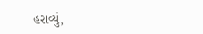હરાવ્યું,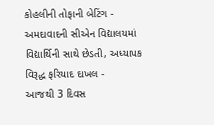કોહલીની તોફાની બેટિંગ -
અમદાવાદની સીએન વિદ્યાલયમાં વિદ્યાર્થિની સાથે છેડતી, અધ્યાપક વિરૂદ્ધ ફરિયાદ દાખલ -
આજથી 3 દિવસ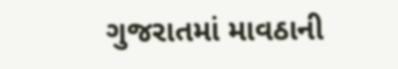ગુજરાતમાં માવઠાની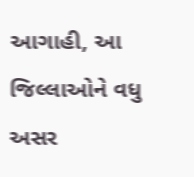આગાહી, આ જિલ્લાઓને વધુ અસર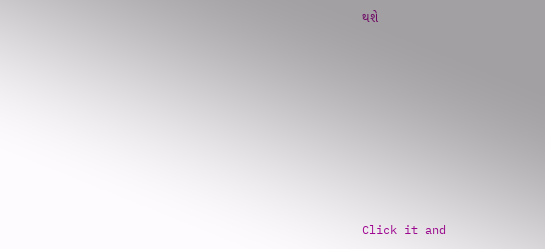થશે








Click it and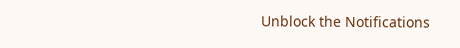Unblock the Notifications